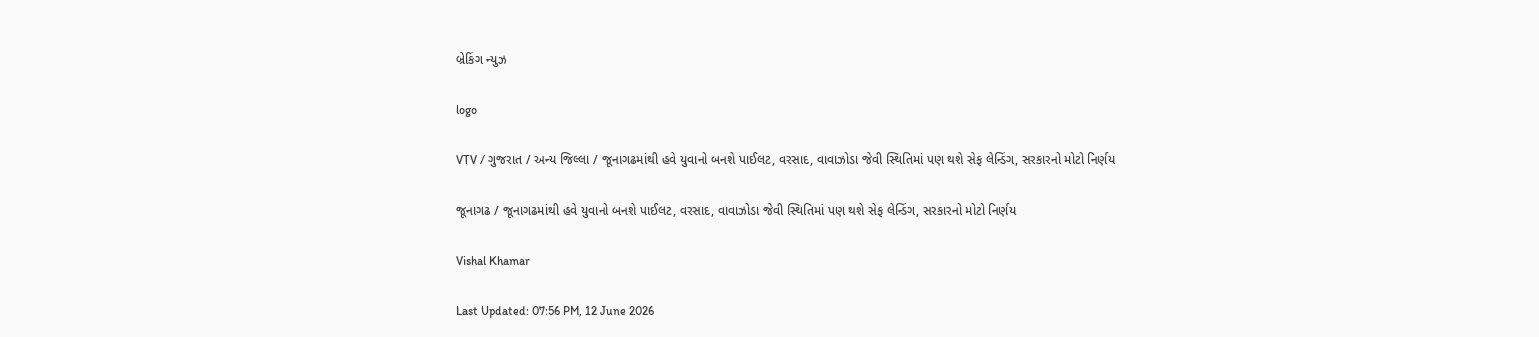બ્રેકિંગ ન્યુઝ

logo

VTV / ગુજરાત / અન્ય જિલ્લા / જૂનાગઢમાંથી હવે યુવાનો બનશે પાઈલટ, વરસાદ, વાવાઝોડા જેવી સ્થિતિમાં પણ થશે સેફ લેન્ડિંગ, સરકારનો મોટો નિર્ણય

જૂનાગઢ / જૂનાગઢમાંથી હવે યુવાનો બનશે પાઈલટ, વરસાદ, વાવાઝોડા જેવી સ્થિતિમાં પણ થશે સેફ લેન્ડિંગ, સરકારનો મોટો નિર્ણય

Vishal Khamar

Last Updated: 07:56 PM, 12 June 2026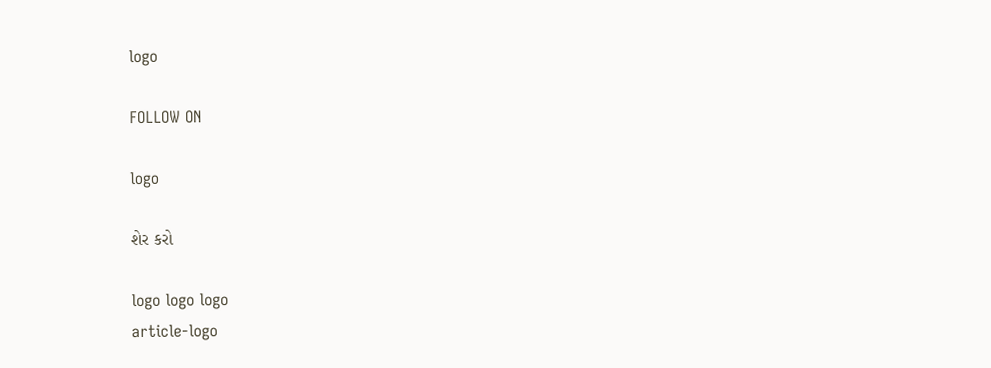logo

FOLLOW ON

logo

શેર કરો

logo logo logo
article-logo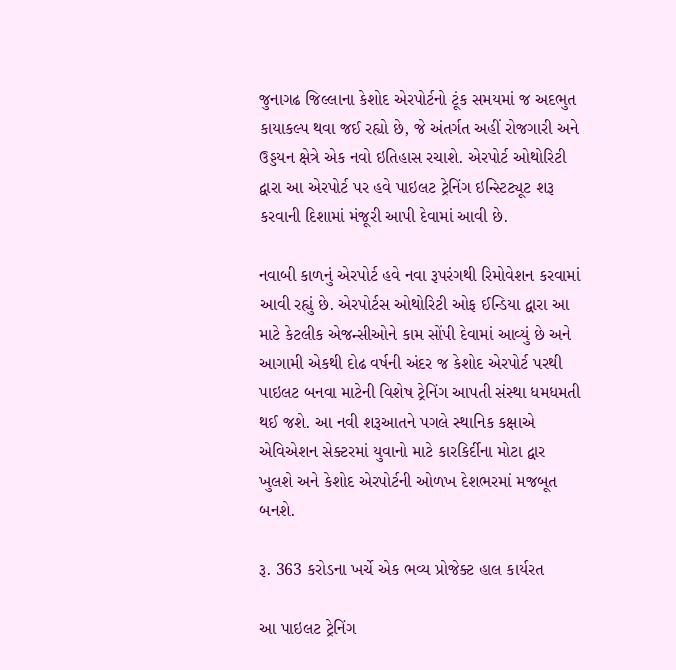જુનાગઢ જિલ્લાના કેશોદ એરપોર્ટનો ટૂંક સમયમાં જ અદભુત કાયાકલ્પ થવા જઈ રહ્યો છે, જે અંતર્ગત અહીં રોજગારી અને ઉડ્ડયન ક્ષેત્રે એક નવો ઇતિહાસ રચાશે. એરપોર્ટ ઓથોરિટી દ્વારા આ એરપોર્ટ પર હવે પાઇલટ ટ્રેનિંગ ઇન્સ્ટિટ્યૂટ શરૂ કરવાની દિશામાં મંજૂરી આપી દેવામાં આવી છે.

નવાબી કાળનું એરપોર્ટ હવે નવા રૂપરંગથી રિમોવેશન કરવામાં આવી રહ્યું છે. એરપોર્ટસ ઓથોરિટી ઓફ ઈન્ડિયા દ્વારા આ માટે કેટલીક એજન્સીઓને કામ સોંપી દેવામાં આવ્યું છે અને આગામી એકથી દોઢ વર્ષની અંદર જ કેશોદ એરપોર્ટ પરથી પાઇલટ બનવા માટેની વિશેષ ટ્રેનિંગ આપતી સંસ્થા ધમધમતી થઈ જશે. આ નવી શરૂઆતને પગલે સ્થાનિક કક્ષાએ એવિએશન સેક્ટરમાં યુવાનો માટે કારકિર્દીના મોટા દ્વાર ખુલશે અને કેશોદ એરપોર્ટની ઓળખ દેશભરમાં મજબૂત બનશે.

રૂ. 363 કરોડના ખર્ચે એક ભવ્ય પ્રોજેક્ટ હાલ કાર્યરત

આ પાઇલટ ટ્રેનિંગ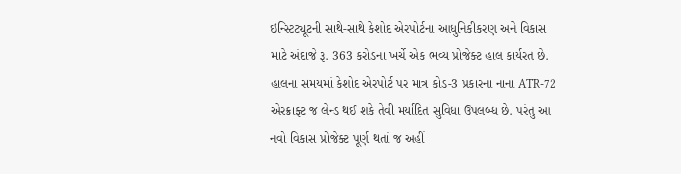ઇન્સ્ટિટ્યૂટની સાથે-સાથે કેશોદ એરપોર્ટના આધુનિકીકરણ અને વિકાસ માટે અંદાજે રૂ. 363 કરોડના ખર્ચે એક ભવ્ય પ્રોજેક્ટ હાલ કાર્યરત છે. હાલના સમયમાં કેશોદ એરપોર્ટ પર માત્ર કોડ-3 પ્રકારના નાના ATR-72 એરક્રાફ્ટ જ લેન્ડ થઈ શકે તેવી મર્યાદિત સુવિધા ઉપલબ્ધ છે. પરંતુ આ નવો વિકાસ પ્રોજેક્ટ પૂર્ણ થતાં જ અહીં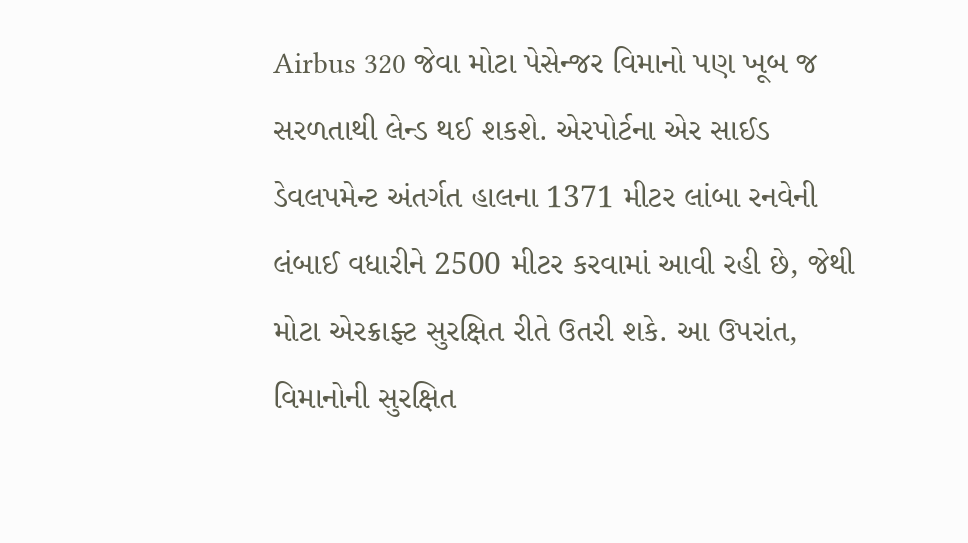Airbus 320 જેવા મોટા પેસેન્જર વિમાનો પણ ખૂબ જ સરળતાથી લેન્ડ થઈ શકશે. એરપોર્ટના એર સાઈડ ડેવલપમેન્ટ અંતર્ગત હાલના 1371 મીટર લાંબા રનવેની લંબાઈ વધારીને 2500 મીટર કરવામાં આવી રહી છે, જેથી મોટા એરક્રાફ્ટ સુરક્ષિત રીતે ઉતરી શકે. આ ઉપરાંત, વિમાનોની સુરક્ષિત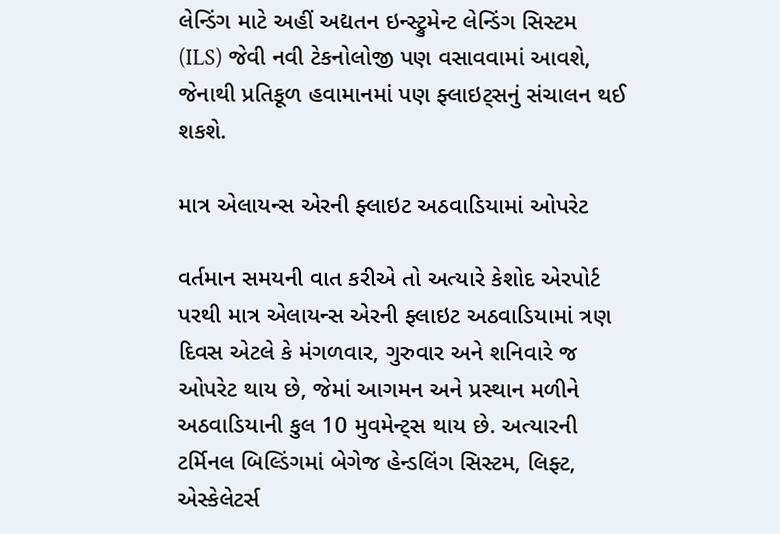લેન્ડિંગ માટે અહીં અદ્યતન ઇન્સ્ટ્રુમેન્ટ લેન્ડિંગ સિસ્ટમ (ILS) જેવી નવી ટેકનોલોજી પણ વસાવવામાં આવશે, જેનાથી પ્રતિકૂળ હવામાનમાં પણ ફ્લાઇટ્સનું સંચાલન થઈ શકશે.

માત્ર એલાયન્સ એરની ફ્લાઇટ અઠવાડિયામાં ઓપરેટ

વર્તમાન સમયની વાત કરીએ તો અત્યારે કેશોદ એરપોર્ટ પરથી માત્ર એલાયન્સ એરની ફ્લાઇટ અઠવાડિયામાં ત્રણ દિવસ એટલે કે મંગળવાર, ગુરુવાર અને શનિવારે જ ઓપરેટ થાય છે, જેમાં આગમન અને પ્રસ્થાન મળીને અઠવાડિયાની કુલ 10 મુવમેન્ટ્સ થાય છે. અત્યારની ટર્મિનલ બિલ્ડિંગમાં બેગેજ હેન્ડલિંગ સિસ્ટમ, લિફ્ટ, એસ્કેલેટર્સ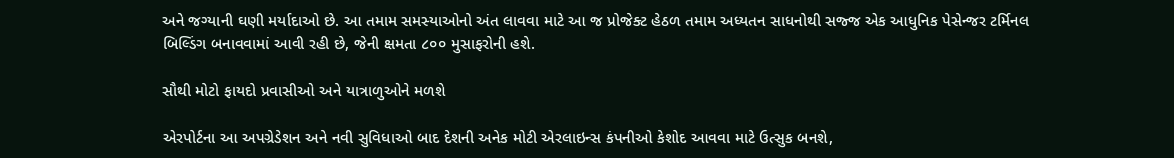અને જગ્યાની ઘણી મર્યાદાઓ છે. આ તમામ સમસ્યાઓનો અંત લાવવા માટે આ જ પ્રોજેક્ટ હેઠળ તમામ અધ્યતન સાધનોથી સજ્જ એક આધુનિક પેસેન્જર ટર્મિનલ બિલ્ડિંગ બનાવવામાં આવી રહી છે, જેની ક્ષમતા ૮૦૦ મુસાફરોની હશે.

સૌથી મોટો ફાયદો પ્રવાસીઓ અને યાત્રાળુઓને મળશે

એરપોર્ટના આ અપગ્રેડેશન અને નવી સુવિધાઓ બાદ દેશની અનેક મોટી એરલાઇન્સ કંપનીઓ કેશોદ આવવા માટે ઉત્સુક બનશે,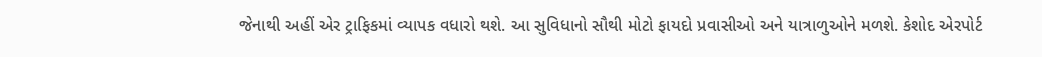જેનાથી અહીં એર ટ્રાફિકમાં વ્યાપક વધારો થશે. આ સુવિધાનો સૌથી મોટો ફાયદો પ્રવાસીઓ અને યાત્રાળુઓને મળશે. કેશોદ એરપોર્ટ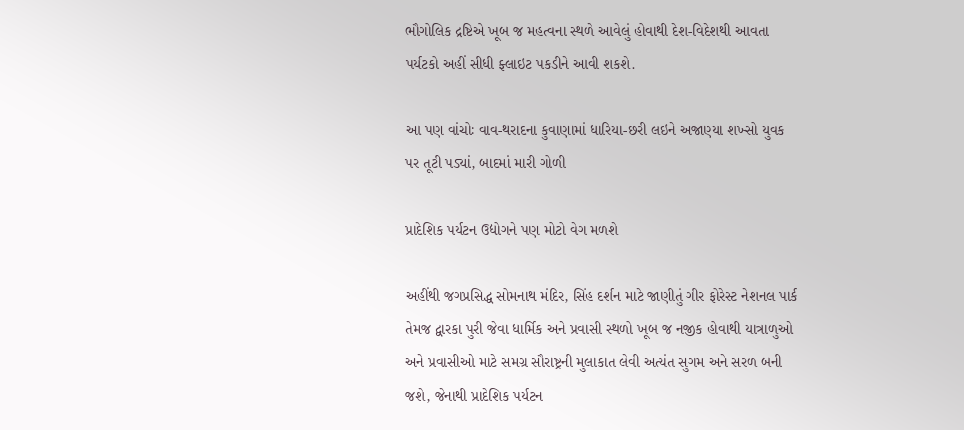ભૌગોલિક દ્રષ્ટિએ ખૂબ જ મહત્વના સ્થળે આવેલું હોવાથી દેશ-વિદેશથી આવતા પર્યટકો અહીં સીધી ફ્લાઇટ પકડીને આવી શકશે.

આ પણ વાંચોઃ વાવ-થરાદના કુવાણામાં ધારિયા-છરી લઇને અજાણ્યા શખ્સો યુવક પર તૂટી પડ્યાં, બાદમાં મારી ગોળી

પ્રાદેશિક પર્યટન ઉદ્યોગને પણ મોટો વેગ મળશે

અહીંથી જગપ્રસિદ્ધ સોમનાથ મંદિર, સિંહ દર્શન માટે જાણીતું ગીર ફોરેસ્ટ નેશનલ પાર્ક તેમજ દ્વારકા પુરી જેવા ધાર્મિક અને પ્રવાસી સ્થળો ખૂબ જ નજીક હોવાથી યાત્રાળુઓ અને પ્રવાસીઓ માટે સમગ્ર સૌરાષ્ટ્રની મુલાકાત લેવી અત્યંત સુગમ અને સરળ બની જશે, જેનાથી પ્રાદેશિક પર્યટન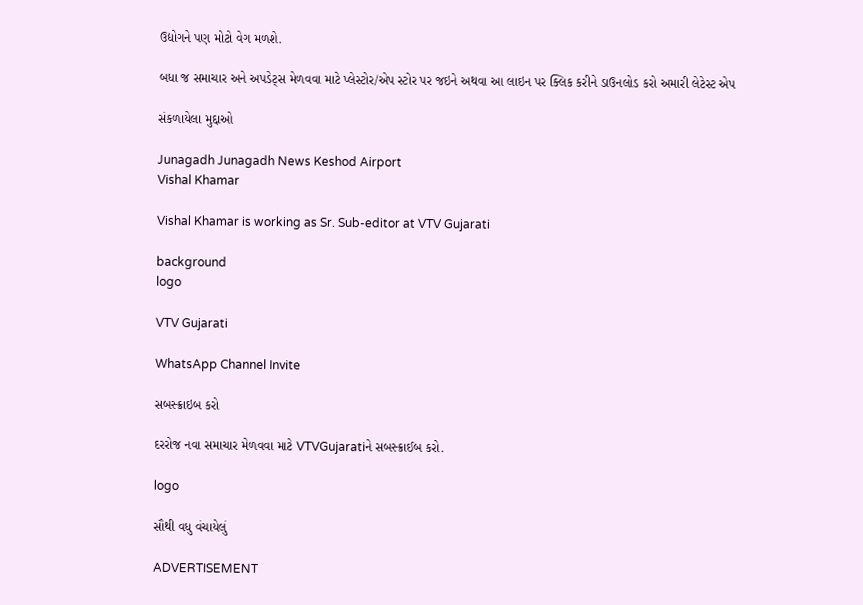ઉદ્યોગને પણ મોટો વેગ મળશે.

બધા જ સમાચાર અને અપડેટ્સ મેળવવા માટે પ્લેસ્ટોર/એપ સ્ટોર પર જઇને અથવા આ લાઇન પર ક્લિક કરીને ડાઉનલોડ કરો અમારી લેટેસ્ટ એપ

સંકળાયેલા મુદ્દાઓ

Junagadh Junagadh News Keshod Airport
Vishal Khamar

Vishal Khamar is working as Sr. Sub-editor at VTV Gujarati

background
logo

VTV Gujarati

WhatsApp Channel Invite

સબસ્ક્રાઇબ કરો

દરરોજ નવા સમાચાર મેળવવા માટે VTVGujaratiને સબસ્ક્રાઈબ કરો.

logo

સૌથી વધુ વંચાયેલું

ADVERTISEMENT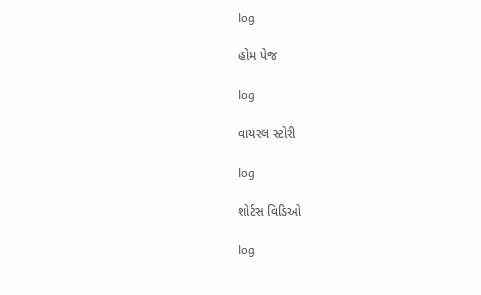log

હોમ પેજ

log

વાયરલ સ્ટોરી

log

શોર્ટસ વિડિઓ

log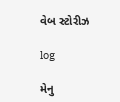વેબ સ્ટોરીઝ

log

મેનુ